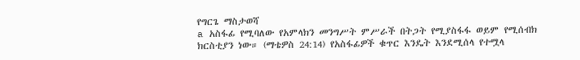የግርጌ ማስታወሻ
a አስፋፊ የሚባለው የአምላክን መንግሥት ምሥራች በትጋት የሚያስፋፋ ወይም የሚሰብክ ክርስቲያን ነው። (ማቴዎስ 24:14) የአስፋፊዎች ቁጥር እንዴት እንደሚሰላ የተሟላ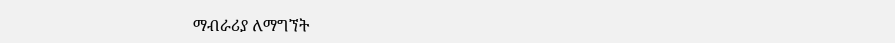ማብራሪያ ለማግኘት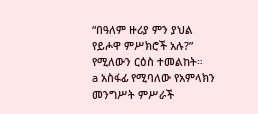“በዓለም ዙሪያ ምን ያህል የይሖዋ ምሥክሮች አሉ?” የሚለውን ርዕስ ተመልከት።
a አስፋፊ የሚባለው የአምላክን መንግሥት ምሥራች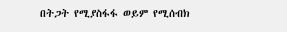በትጋት የሚያስፋፋ ወይም የሚሰብክ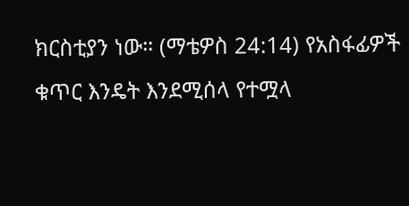ክርስቲያን ነው። (ማቴዎስ 24:14) የአስፋፊዎች ቁጥር እንዴት እንደሚሰላ የተሟላ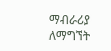ማብራሪያ ለማግኘት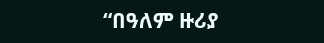“በዓለም ዙሪያ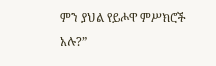ምን ያህል የይሖዋ ምሥክሮች አሉ?”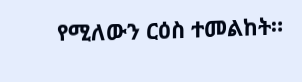የሚለውን ርዕስ ተመልከት።